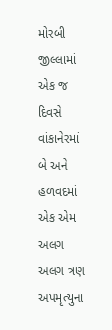મોરબી જીલ્લામાં એક જ દિવસે વાંકાનેરમાં બે અને હળવદમાં એક એમ અલગ અલગ ત્રણ અપમૃત્યુના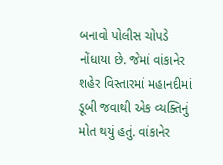બનાવો પોલીસ ચોપડે નોંધાયા છે. જેમાં વાંકાનેર શહેર વિસ્તારમાં મહાનદીમાં ડૂબી જવાથી એક વ્યક્તિનું મોત થયું હતું. વાંકાનેર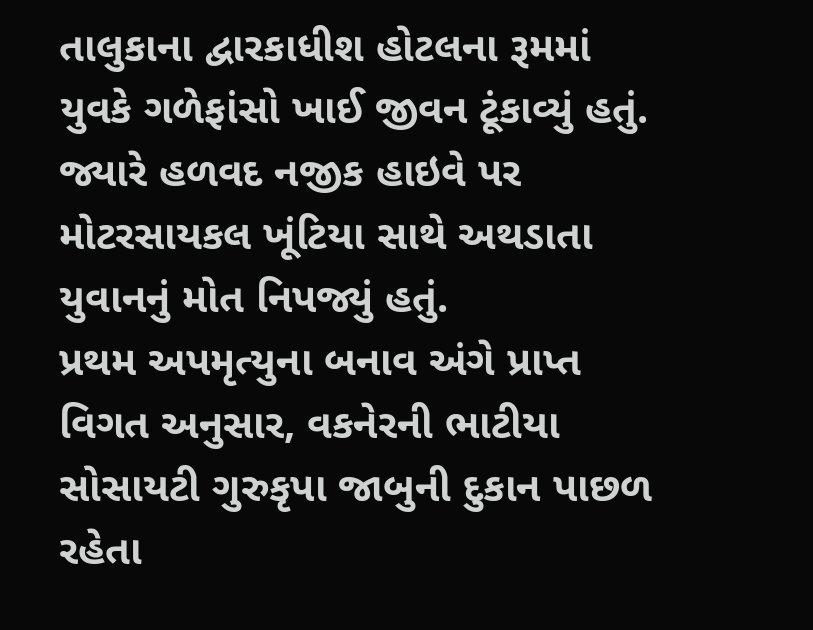તાલુકાના દ્વારકાધીશ હોટલના રૂમમાં યુવકે ગળેફાંસો ખાઈ જીવન ટૂંકાવ્યું હતું. જ્યારે હળવદ નજીક હાઇવે પર મોટરસાયકલ ખૂંટિયા સાથે અથડાતા યુવાનનું મોત નિપજ્યું હતું.
પ્રથમ અપમૃત્યુના બનાવ અંગે પ્રાપ્ત વિગત અનુસાર, વકનેરની ભાટીયા સોસાયટી ગુરુકૃપા જાબુની દુકાન પાછળ રહેતા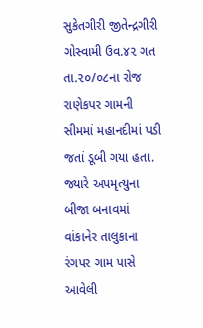સુકેતગીરી જીતેન્દ્રગીરી ગોસ્વામી ઉવ.૪૨ ગત તા.૨૦/૦૮ના રોજ રાણેકપર ગામની સીમમાં મહાનદીમાં પડી જતાં ડૂબી ગયા હતા. જ્યારે અપમૃત્યુના બીજા બનાવમાં વાંકાનેર તાલુકાના રંગપર ગામ પાસે આવેલી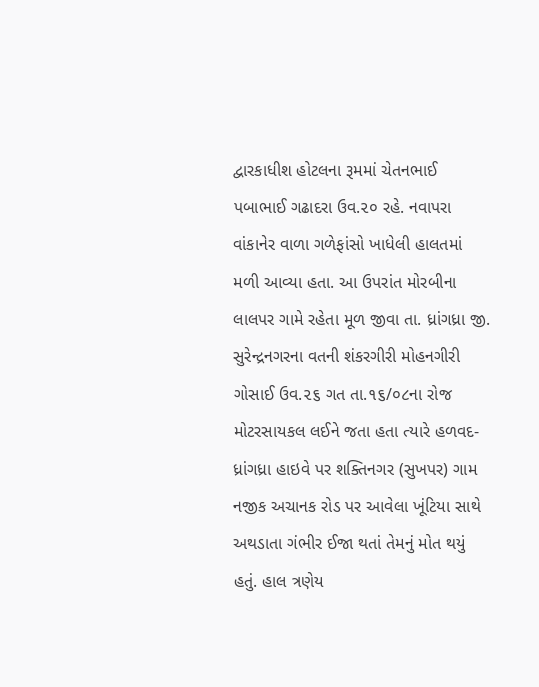દ્વારકાધીશ હોટલના રૂમમાં ચેતનભાઈ પબાભાઈ ગઢાદરા ઉવ.૨૦ રહે. નવાપરા વાંકાનેર વાળા ગળેફાંસો ખાધેલી હાલતમાં મળી આવ્યા હતા. આ ઉપરાંત મોરબીના લાલપર ગામે રહેતા મૂળ જીવા તા. ધ્રાંગધ્રા જી. સુરેન્દ્રનગરના વતની શંકરગીરી મોહનગીરી ગોસાઈ ઉવ.૨૬ ગત તા.૧૬/૦૮ના રોજ મોટરસાયકલ લઈને જતા હતા ત્યારે હળવદ-ધ્રાંગધ્રા હાઇવે પર શક્તિનગર (સુખપર) ગામ નજીક અચાનક રોડ પર આવેલા ખૂંટિયા સાથે અથડાતા ગંભીર ઈજા થતાં તેમનું મોત થયું હતું. હાલ ત્રણેય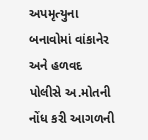અપમૃત્યુના બનાવોમાં વાંકાનેર અને હળવદ પોલીસે અ.મોતની નોંધ કરી આગળની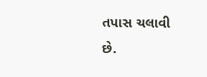તપાસ ચલાવી છે.